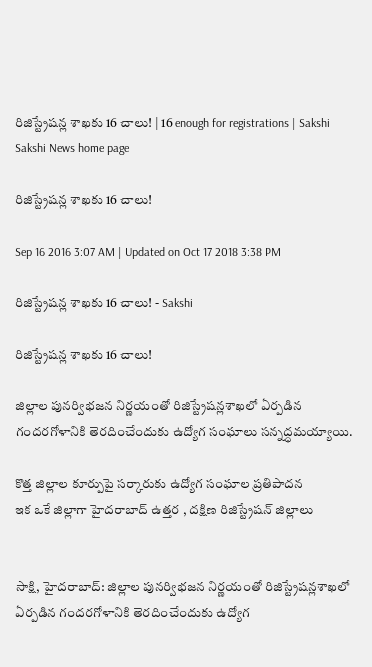రిజిస్ట్రేషన్ల శాఖకు 16 చాలు! | 16 enough for registrations | Sakshi
Sakshi News home page

రిజిస్ట్రేషన్ల శాఖకు 16 చాలు!

Sep 16 2016 3:07 AM | Updated on Oct 17 2018 3:38 PM

రిజిస్ట్రేషన్ల శాఖకు 16 చాలు! - Sakshi

రిజిస్ట్రేషన్ల శాఖకు 16 చాలు!

జిల్లాల పునర్విభజన నిర్ణయంతో రిజిస్ట్రేషన్లశాఖలో ఏర్పడిన గందరగోళానికి తెరదించేందుకు ఉద్యోగ సంఘాలు సన్నద్ధమయ్యాయి.

కొత్త జిల్లాల కూర్పుపై సర్కారుకు ఉద్యోగ సంఘాల ప్రతిపాదన
ఇక ఒకే జిల్లాగా హైదరాబాద్ ఉత్తర , దక్షిణ రిజిస్ట్రేషన్ జిల్లాలు


సాక్షి, హైదరాబాద్: జిల్లాల పునర్విభజన నిర్ణయంతో రిజిస్ట్రేషన్లశాఖలో ఏర్పడిన గందరగోళానికి తెరదించేందుకు ఉద్యోగ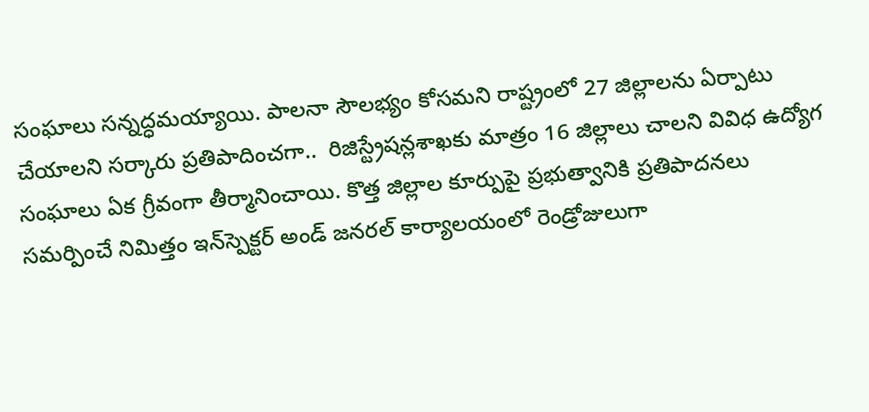సంఘాలు సన్నద్ధమయ్యాయి. పాలనా సౌలభ్యం కోసమని రాష్ట్రంలో 27 జిల్లాలను ఏర్పాటు చేయాలని సర్కారు ప్రతిపాదించగా..  రిజిస్ట్రేషన్లశాఖకు మాత్రం 16 జిల్లాలు చాలని వివిధ ఉద్యోగ సంఘాలు ఏక గ్రీవంగా తీర్మానించాయి. కొత్త జిల్లాల కూర్పుపై ప్రభుత్వానికి ప్రతిపాదనలు సమర్పించే నిమిత్తం ఇన్‌స్పెక్టర్ అండ్ జనరల్ కార్యాలయంలో రెండ్రోజులుగా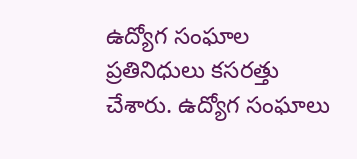ఉద్యోగ సంఘాల ప్రతినిధులు కసరత్తు చేశారు. ఉద్యోగ సంఘాలు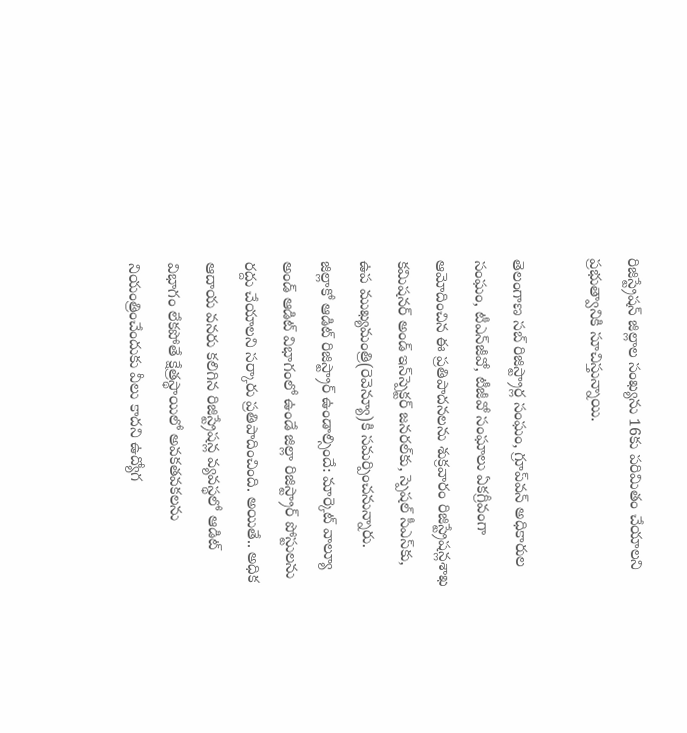రిజిస్ట్రేషన్ జిల్లాల సంఖ్యను 16కు పరిమితం చేయాలని ప్రభుత్వానికి సూచిస్తున్నాయి.

తెలంగాణ సబ్ రిజిస్ట్రార్ల సంఘం, గ్రూప్‌వన్ అధికారుల సంఘం, టీఎన్‌జీవో, టీజీవో సంఘాలు ఏకగ్రీవంగా ఆమోదించిన ఈ ప్రతిపాదనలను శుక్రవారం రిజిస్ట్రేషన్లశాఖ కమిషనర్ అండ్ ఇన్‌స్పెక్టర్ జనరల్‌కు, స్పెషల్ సీఎస్‌కు, ఉప ముఖ్యమంత్రి(రెవెన్యూ)కి సమర్పించనున్నారు.  జిల్లాకో ఆడిట్ రిజిస్ట్రార్ ఉండాల్సిందే: మార్కెట్ వాల్యూ అండ్ ఆడిట్ విభాగంలో ఉండే జిల్లా రిజిస్ట్రార్ పోస్టులను రద్దు చేయాలని సర్కారు ప్రతిపాదించింది. అయితే.. అధిక ఆదాయ వనరు కలిగిన రిజిస్ట్రేషన్ల వ్యవస్థలో ఆడిట్ విభాగం లేకపోతే క్షేత్రస్థాయిలో అవకతవకలను నియంత్రించేందుకు వీలు కాదని ఉద్యోగ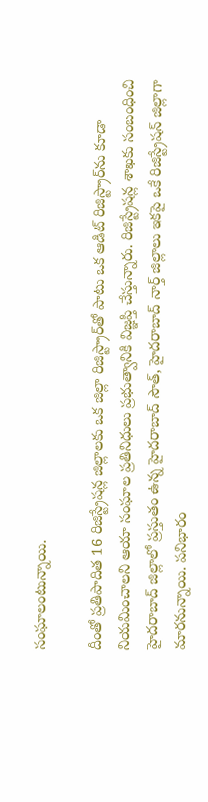సంఘాలంటున్నాయి.

దీంతో ప్రతిపాదిత 16 రిజిస్ట్రేషన్ల జిల్లాలకు ఒక జిల్లా రిజిస్ట్రార్‌తో పాటు ఒక ఆడిట్ రిజిస్ట్రార్‌ను కూడా నియమించాలని ఆయా సంఘాల ప్రతినిధులు ప్రభుత్వానికి విజ్ఞప్తి చేస్తున్నారు. రిజిస్ట్రేషన్ల శాఖకు సంబంధించి హైదరాబాద్ జిల్లాలో ప్రస్తుతం ఉన్న హైదరాబాద్ సౌత్, హైదరాబాద్ నార్త్ జిల్లాలు ఇకపై ఒకే రిజిస్ట్రేషన్ జిల్లాగా మారనున్నాయి. పనిభారం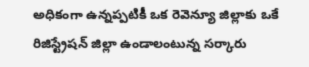అధికంగా ఉన్నప్పటికీ ఒక రెవెన్యూ జిల్లాకు ఒకే రిజిస్ట్రేషన్ జిల్లా ఉండాలంటున్న సర్కారు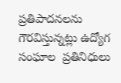ప్రతిపాదనలను గౌరవిస్తున్నట్లు ఉద్యోగ సంఘాల  ప్రతినిధులు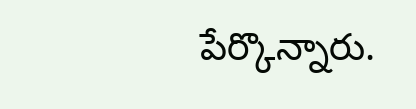పేర్కొన్నారు.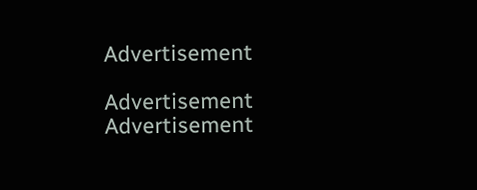Advertisement

Advertisement
Advertisement